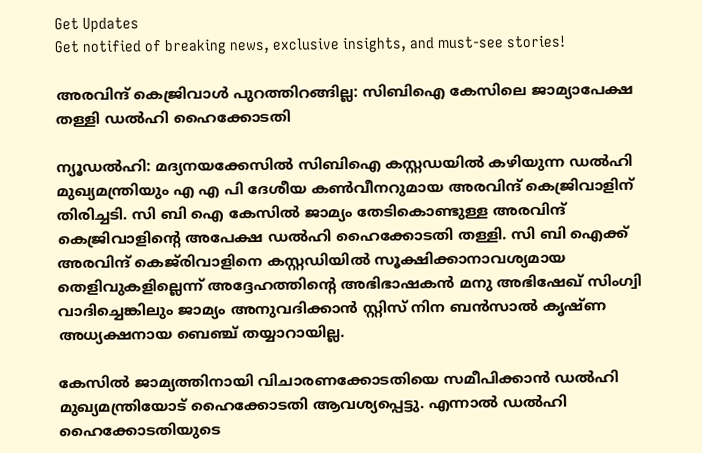Get Updates
Get notified of breaking news, exclusive insights, and must-see stories!

അരവിന്ദ് കെജ്രിവാള്‍ പുറത്തിറങ്ങില്ല: സിബിഐ കേസിലെ ജാമ്യാപേക്ഷ തള്ളി ഡല്‍ഹി ഹൈക്കോടതി

ന്യൂഡല്‍ഹി: മദ്യനയക്കേസില്‍ സിബിഐ കസ്റ്റഡയില്‍ കഴിയുന്ന ഡല്‍ഹി മുഖ്യമന്ത്രിയും എ എ പി ദേശീയ കണ്‍വീനറുമായ അരവിന്ദ് കെജ്രിവാളിന് തിരിച്ചടി. സി ബി ഐ കേസില്‍ ജാമ്യം തേടികൊണ്ടുള്ള അരവിന്ദ് കെജ്രിവാളിന്റെ അപേക്ഷ ഡല്‍ഹി ഹൈക്കോടതി തള്ളി. സി ബി ഐക്ക് അരവിന്ദ് കെജ്‌രിവാളിനെ കസ്റ്റഡിയില്‍ സൂക്ഷിക്കാനാവശ്യമായ തെളിവുകളില്ലെന്ന് അദ്ദേഹത്തിന്റെ അഭിഭാഷകന്‍ മനു അഭിഷേഖ് സിംഗ്വി വാദിച്ചെങ്കിലും ജാമ്യം അനുവദിക്കാന്‍ സ്റ്റിസ് നിന ബന്‍സാല്‍ കൃഷ്ണ അധ്യക്ഷനായ ബെഞ്ച് തയ്യാറായില്ല.

കേസിൽ ജാമ്യത്തിനായി വിചാരണക്കോടതിയെ സമീപിക്കാൻ ഡൽഹി മുഖ്യമന്ത്രിയോട് ഹൈക്കോടതി ആവശ്യപ്പെട്ടു. എന്നാല്‍ ഡൽഹി ഹൈക്കോടതിയുടെ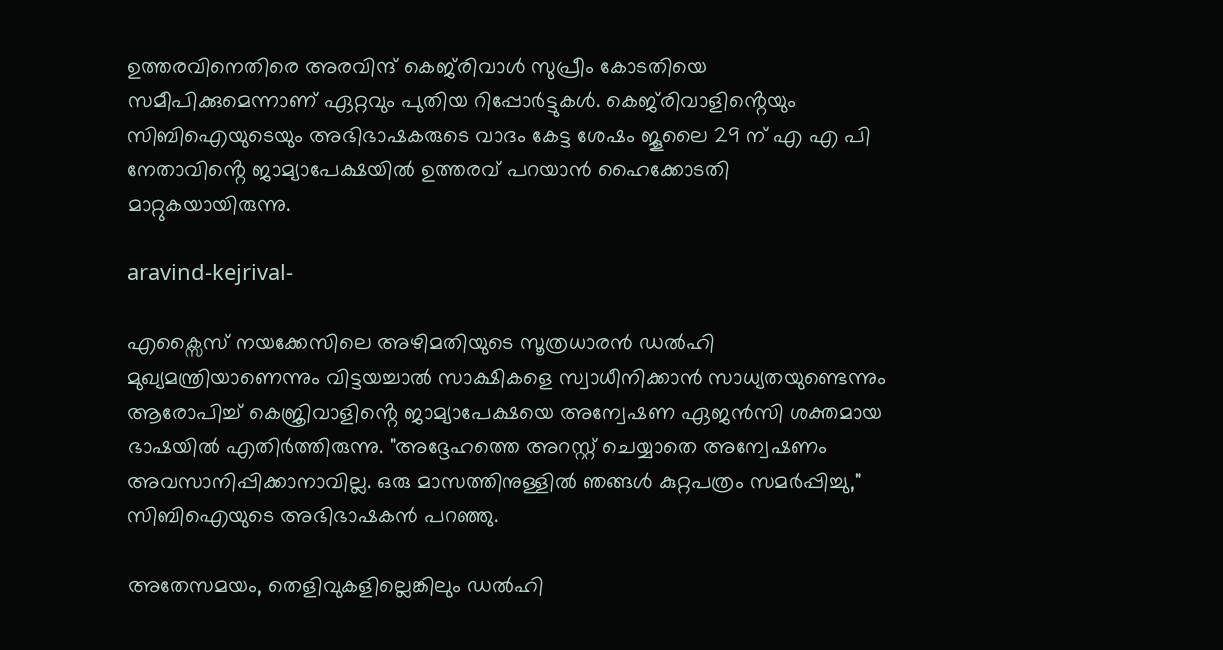ഉത്തരവിനെതിരെ അരവിന്ദ് കെജ്‌രിവാൾ സുപ്രീം കോടതിയെ സമീപിക്കുമെന്നാണ് ഏറ്റവും പുതിയ റിപ്പോർട്ടുകൾ. കെജ്‌രിവാളിൻ്റെയും സിബിഐയുടെയും അഭിഭാഷകരുടെ വാദം കേട്ട ശേഷം ജൂലൈ 29 ന് എ എ പി നേതാവിൻ്റെ ജാമ്യാപേക്ഷയിൽ ഉത്തരവ് പറയാന്‍ ഹൈക്കോടതി മാറ്റുകയായിരുന്നു.

aravind-kejrival-

എക്സൈസ് നയക്കേസിലെ അഴിമതിയുടെ സൂത്രധാരൻ ഡല്‍ഹി മുഖ്യമന്ത്രിയാണെന്നും വിട്ടയച്ചാൽ സാക്ഷികളെ സ്വാധീനിക്കാൻ സാധ്യതയുണ്ടെന്നും ആരോപിച്ച് കെജ്രിവാളിൻ്റെ ജാമ്യാപേക്ഷയെ അന്വേഷണ ഏജൻസി ശക്തമായ ഭാഷയില്‍ എതിർത്തിരുന്നു. "അദ്ദേഹത്തെ അറസ്റ്റ് ചെയ്യാതെ അന്വേഷണം അവസാനിപ്പിക്കാനാവില്ല. ഒരു മാസത്തിനുള്ളിൽ ഞങ്ങൾ കുറ്റപത്രം സമർപ്പിച്ചു," സിബിഐയുടെ അഭിഭാഷകൻ പറഞ്ഞു.

അതേസമയം, തെളിവുകളില്ലെങ്കിലും ഡല്‍ഹി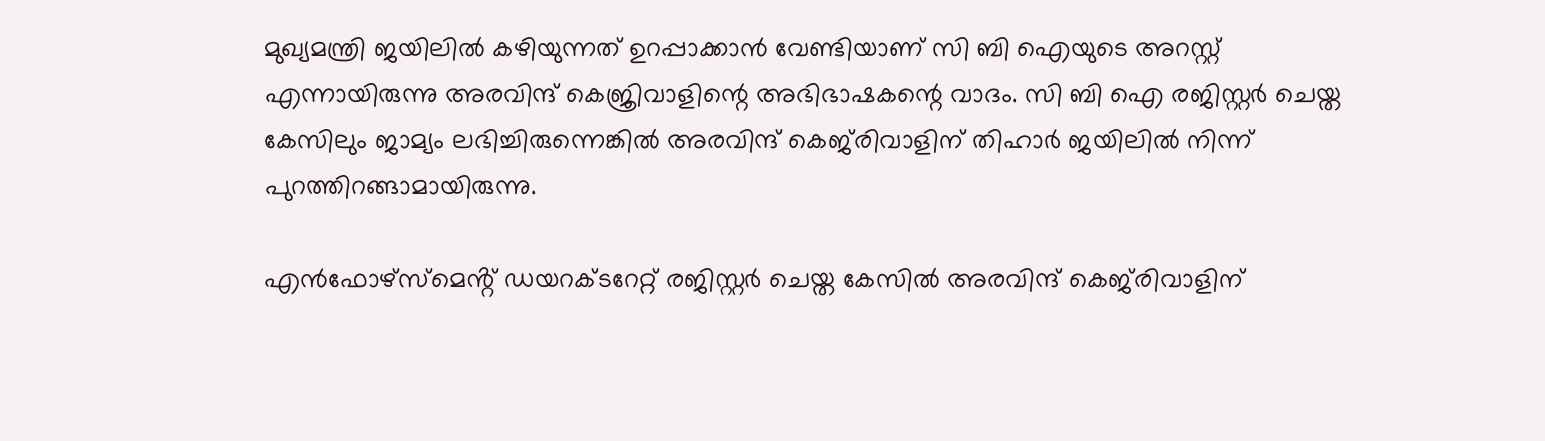മുഖ്യമന്ത്രി ജയിലില്‍ കഴിയുന്നത് ഉറപ്പാക്കാന്‍ വേണ്ടിയാണ് സി ബി ഐയുടെ അറസ്റ്റ് എന്നായിരുന്നു അരവിന്ദ് കെജ്രിവാളിന്റെ അഭിഭാഷകന്റെ വാദം. സി ബി ഐ രജിസ്റ്റര്‍ ചെയ്ത കേസിലും ജാമ്യം ലഭിച്ചിരുന്നെങ്കില്‍ അരവിന്ദ് കെജ്‌രിവാളിന് തിഹാര്‍ ജയിലില്‍ നിന്ന് പുറത്തിറങ്ങാമായിരുന്നു.

എന്‍ഫോഴ്‌സ്‌മെൻ്റ് ഡയറക്ടറേറ്റ് രജിസ്റ്റര്‍ ചെയ്ത കേസില്‍ അരവിന്ദ് കെജ്‌രിവാളിന്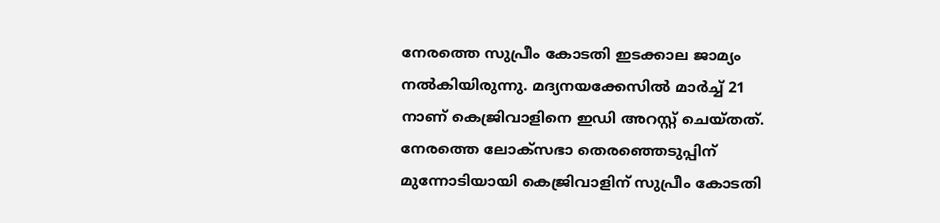നേരത്തെ സുപ്രീം കോടതി ഇടക്കാല ജാമ്യം നല്‍കിയിരുന്നു. മദ്യനയക്കേസിൽ മാർച്ച് 21 നാണ് കെജ്രിവാളിനെ ഇഡി അറസ്റ്റ് ചെയ്തത്. നേരത്തെ ലോക്സഭാ തെരഞ്ഞെടുപ്പിന് മുന്നോടിയായി കെജ്രിവാളിന് സുപ്രീം കോടതി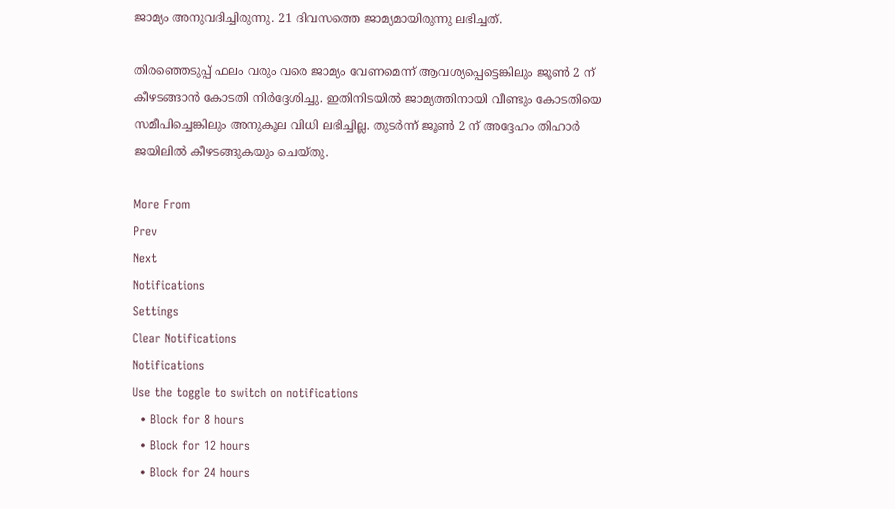ജാമ്യം അനുവദിച്ചിരുന്നു. 21 ദിവസത്തെ ജാമ്യമായിരുന്നു ലഭിച്ചത്.

തിരഞ്ഞെടുപ്പ് ഫലം വരും വരെ ജാമ്യം വേണമെന്ന് ആവശ്യപ്പെട്ടെങ്കിലും ജൂൺ 2 ന് കീഴടങ്ങാൻ കോടതി നിർദ്ദേശിച്ചു. ഇതിനിടയിൽ ജാമ്യത്തിനായി വീണ്ടും കോടതിയെ സമീപിച്ചെങ്കിലും അനുകൂല വിധി ലഭിച്ചില്ല. തുടർന്ന് ജൂൺ 2 ന് അദ്ദേഹം തിഹാർ ജയിലിൽ കീഴടങ്ങുകയും ചെയ്തു.

More From
Prev
Next
Notifications
Settings
Clear Notifications
Notifications
Use the toggle to switch on notifications
  • Block for 8 hours
  • Block for 12 hours
  • Block for 24 hours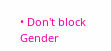• Don't block
Gender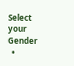Select your Gender
  •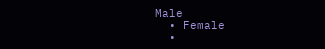Male
  • Female
  •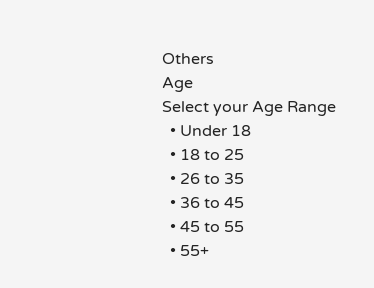Others
Age
Select your Age Range
  • Under 18
  • 18 to 25
  • 26 to 35
  • 36 to 45
  • 45 to 55
  • 55+